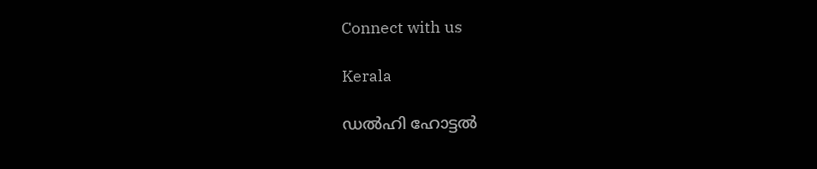Connect with us

Kerala

ഡല്‍ഹി ഹോട്ടല്‍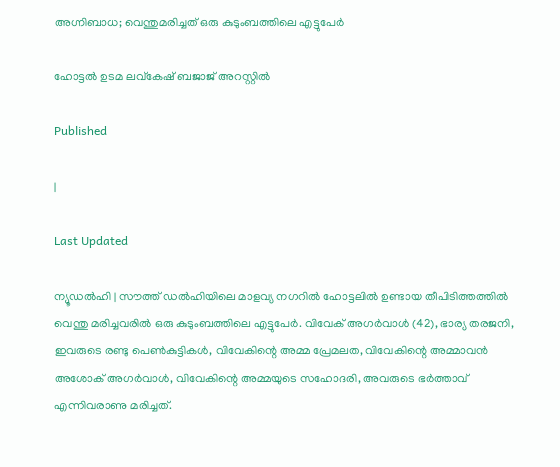അഗ്നിബാധ; വെന്തുമരിച്ചത് ഒരു കുടുംബത്തിലെ എട്ടുപേര്‍

ഹോട്ടല്‍ ഉടമ ലവ്‌കേഷ് ബജാജ് അറസ്റ്റില്‍

Published

|

Last Updated

ന്യൂഡല്‍ഹി | സൗത്ത് ഡല്‍ഹിയിലെ മാളവ്യ നഗറില്‍ ഹോട്ടലില്‍ ഉണ്ടായ തീപിടിത്തത്തില്‍ വെന്തു മരിച്ചവരില്‍ ഒരു കുടുംബത്തിലെ എട്ടുപേര്‍. വിവേക് അഗര്‍വാള്‍ (42), ഭാര്യ തരജനി, ഇവരുടെ രണ്ടു പെണ്‍കുട്ടികള്‍, വിവേകിന്റെ അമ്മ പ്രേമലത, വിവേകിന്റെ അമ്മാവന്‍ അശോക് അഗര്‍വാള്‍, വിവേകിന്റെ അമ്മയുടെ സഹോദരി, അവരുടെ ഭര്‍ത്താവ് എന്നിവരാണു മരിച്ചത്.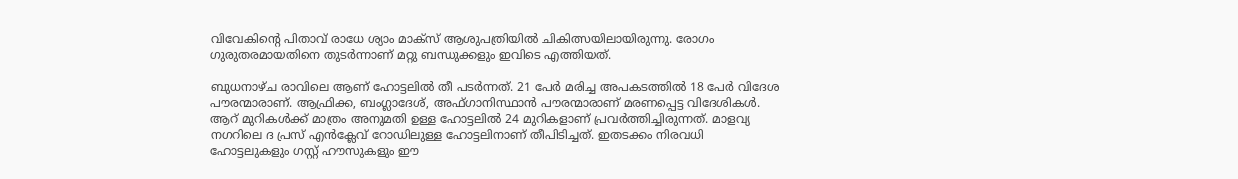വിവേകിന്റെ പിതാവ് രാധേ ശ്യാം മാക്‌സ് ആശുപത്രിയില്‍ ചികിത്സയിലായിരുന്നു. രോഗം ഗുരുതരമായതിനെ തുടര്‍ന്നാണ് മറ്റു ബന്ധുക്കളും ഇവിടെ എത്തിയത്.

ബുധനാഴ്ച രാവിലെ ആണ് ഹോട്ടലില്‍ തീ പടര്‍ന്നത്. 21 പേര്‍ മരിച്ച അപകടത്തില്‍ 18 പേര്‍ വിദേശ പൗരന്മാരാണ്. ആഫ്രിക്ക, ബംഗ്ലാദേശ്, അഫ്ഗാനിസ്ഥാന്‍ പൗരന്മാരാണ് മരണപ്പെട്ട വിദേശികള്‍. ആറ് മുറികള്‍ക്ക് മാത്രം അനുമതി ഉള്ള ഹോട്ടലില്‍ 24 മുറികളാണ് പ്രവര്‍ത്തിച്ചിരുന്നത്. മാളവ്യ നഗറിലെ ദ പ്രസ് എന്‍ക്ലേവ് റോഡിലുള്ള ഹോട്ടലിനാണ് തീപിടിച്ചത്. ഇതടക്കം നിരവധി ഹോട്ടലുകളും ഗസ്റ്റ് ഹൗസുകളും ഈ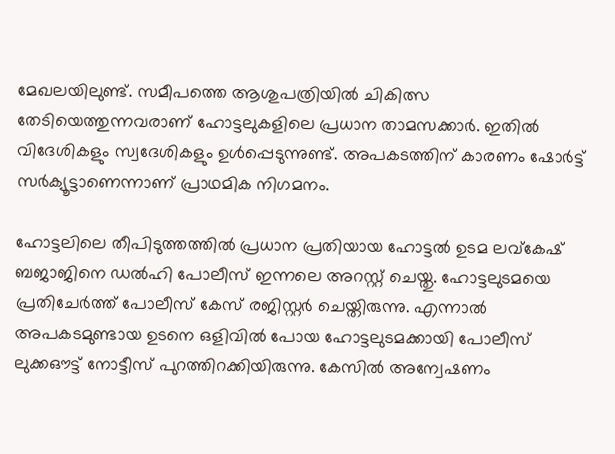മേഖലയിലുണ്ട്. സമീപത്തെ ആശുപത്രിയില്‍ ചികിത്സ തേടിയെത്തുന്നവരാണ് ഹോട്ടലുകളിലെ പ്രധാന താമസക്കാര്‍. ഇതില്‍ വിദേശികളും സ്വദേശികളും ഉള്‍പ്പെടുന്നുണ്ട്. അപകടത്തിന് കാരണം ഷോര്‍ട്ട് സര്‍ക്യൂട്ടാണെന്നാണ് പ്രാഥമിക നിഗമനം.

ഹോട്ടലിലെ തീപിടുത്തത്തില്‍ പ്രധാന പ്രതിയായ ഹോട്ടല്‍ ഉടമ ലവ്‌കേഷ് ബജാജിനെ ഡല്‍ഹി പോലീസ് ഇന്നലെ അറസ്റ്റ് ചെയ്തു. ഹോട്ടലുടമയെ പ്രതിചേര്‍ത്ത് പോലീസ് കേസ് രജിസ്റ്റര്‍ ചെയ്തിരുന്നു. എന്നാല്‍ അപകടമുണ്ടായ ഉടനെ ഒളിവില്‍ പോയ ഹോട്ടലുടമക്കായി പോലീസ് ലുക്കഔട്ട് നോട്ടീസ് പുറത്തിറക്കിയിരുന്നു. കേസില്‍ അന്വേഷണം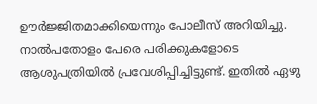ഊര്‍ജ്ജിതമാക്കിയെന്നും പോലീസ് അറിയിച്ചു. നാല്‍പതോളം പേരെ പരിക്കുകളോടെ ആശുപത്രിയില്‍ പ്രവേശിപ്പിച്ചിട്ടുണ്ട്. ഇതില്‍ ഏഴു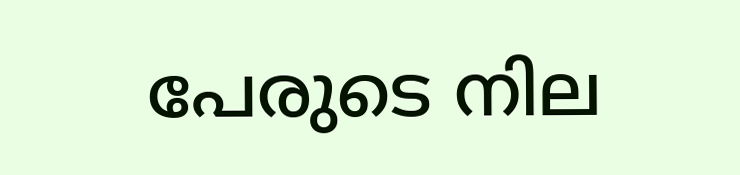പേരുടെ നില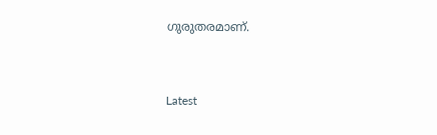ഗുരുതരമാണ്.



Latest